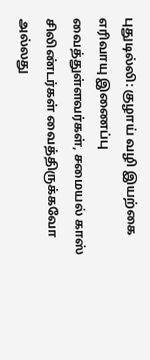புதுடில்லி: குழாய் வழி இயற்கை எரிவாயு இணைப்பு வைத்துள்ளவர்கள், சமையல் காஸ் சிலிண்டர்கள் வைத்திருக்கவோ அல்லது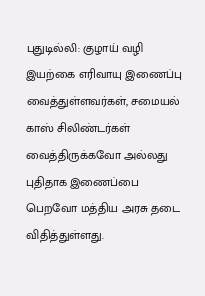புதுடில்லி: குழாய் வழி இயற்கை எரிவாயு இணைப்பு வைத்துள்ளவர்கள், சமையல் காஸ் சிலிண்டர்கள் வைத்திருக்கவோ அல்லது புதிதாக இணைப்பை பெறவோ மத்திய அரசு தடை விதித்துள்ளது.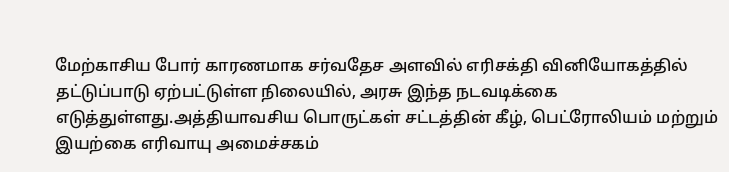மேற்காசிய போர் காரணமாக சர்வதேச அளவில் எரிசக்தி வினியோகத்தில் தட்டுப்பாடு ஏற்பட்டுள்ள நிலையில், அரசு இந்த நடவடிக்கை எடுத்துள்ளது.அத்தியாவசிய பொருட்கள் சட்டத்தின் கீழ், பெட்ரோலியம் மற்றும் இயற்கை எரிவாயு அமைச்சகம்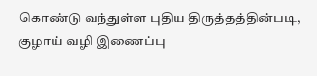கொண்டு வந்துள்ள புதிய திருத்தத்தின்படி, குழாய் வழி இணைப்பு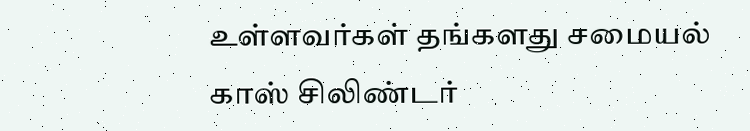உள்ளவர்கள் தங்களது சமையல் காஸ் சிலிண்டர்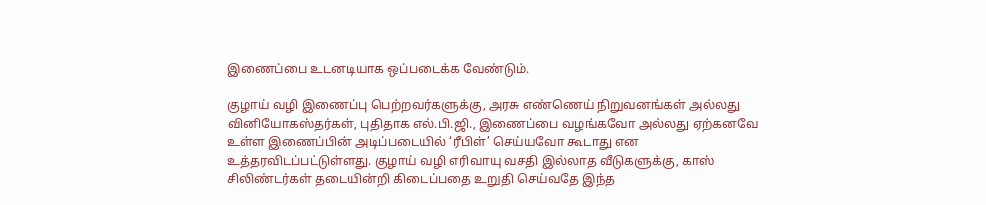இணைப்பை உடனடியாக ஒப்படைக்க வேண்டும்.

குழாய் வழி இணைப்பு பெற்றவர்களுக்கு, அரசு எண்ணெய் நிறுவனங்கள் அல்லது வினியோகஸ்தர்கள், புதிதாக எல்.பி.ஜி., இணைப்பை வழங்கவோ அல்லது ஏற்கனவே உள்ள இணைப்பின் அடிப்படையில் ‘ரீபிள்’ செய்யவோ கூடாது என உத்தரவிடப்பட்டுள்ளது. குழாய் வழி எரிவாயு வசதி இல்லாத வீடுகளுக்கு, காஸ் சிலிண்டர்கள் தடையின்றி கிடைப்பதை உறுதி செய்வதே இந்த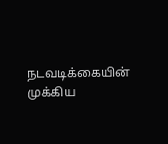நடவடிக்கையின் முக்கிய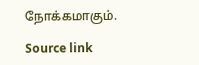நோக்கமாகும்.

Source link